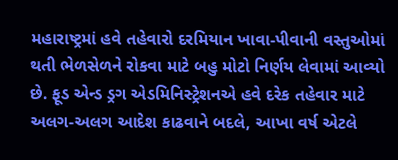મહારાષ્ટ્રમાં હવે તહેવારો દરમિયાન ખાવા-પીવાની વસ્તુઓમાં થતી ભેળસેળને રોકવા માટે બહુ મોટો નિર્ણય લેવામાં આવ્યો છે. ફૂડ એન્ડ ડ્રગ એડમિનિસ્ટ્રેશનએ હવે દરેક તહેવાર માટે અલગ-અલગ આદેશ કાઢવાને બદલે, આખા વર્ષ એટલે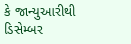કે જાન્યુઆરીથી ડિસેમ્બર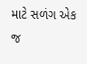માટે સળંગ એક જ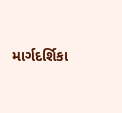માર્ગદર્શિકા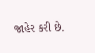જાહેર કરી છે.